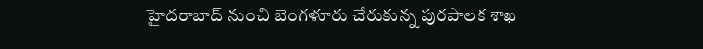హైదరాబాద్ నుంచి బెంగళూరు చేరుకున్న పురపాలక శాఖ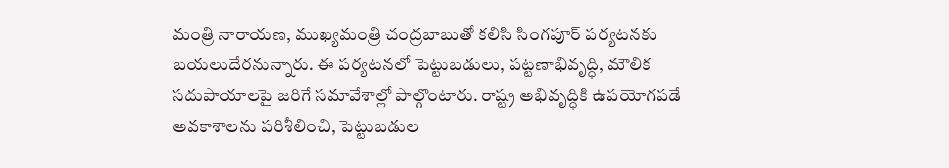మంత్రి నారాయణ, ముఖ్యమంత్రి చంద్రబాబుతో కలిసి సింగపూర్ పర్యటనకు బయలుదేరనున్నారు. ఈ పర్యటనలో పెట్టుబడులు, పట్టణాభివృద్ధి, మౌలిక సదుపాయాలపై జరిగే సమావేశాల్లో పాల్గొంటారు. రాష్ట్ర అభివృద్ధికి ఉపయోగపడే అవకాశాలను పరిశీలించి, పెట్టుబడుల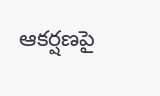ఆకర్షణపై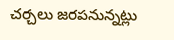చర్చలు జరపనున్నట్లు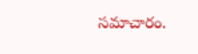సమాచారం.